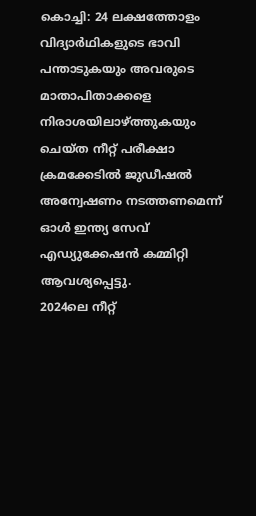കൊച്ചി: 24 ലക്ഷത്തോളം വിദ്യാർഥികളുടെ ഭാവി പന്താടുകയും അവരുടെ മാതാപിതാക്കളെ നിരാശയിലാഴ്ത്തുകയും ചെയ്ത നീറ്റ് പരീക്ഷാ ക്രമക്കേടിൽ ജുഡീഷൽ അന്വേഷണം നടത്തണമെന്ന് ഓൾ ഇന്ത്യ സേവ് എഡ്യുക്കേഷൻ കമ്മിറ്റി ആവശ്യപ്പെട്ടു.
2024ലെ നീറ്റ്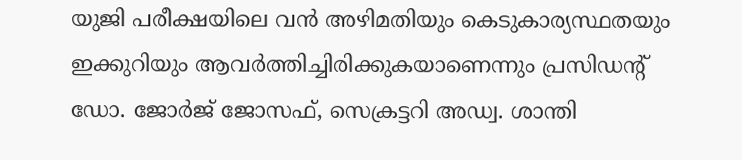യുജി പരീക്ഷയിലെ വൻ അഴിമതിയും കെടുകാര്യസ്ഥതയും ഇക്കുറിയും ആവർത്തിച്ചിരിക്കുകയാണെന്നും പ്രസിഡന്റ് ഡോ. ജോർജ് ജോസഫ്, സെക്രട്ടറി അഡ്വ. ശാന്തി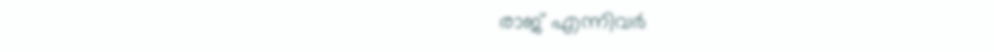രാജ് എന്നിവർ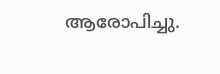ആരോപിച്ചു.